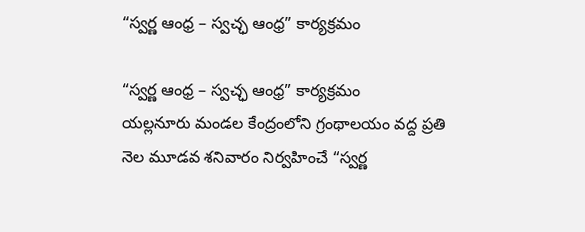“స్వర్ణ ఆంధ్ర – స్వచ్ఛ ఆంధ్ర” కార్యక్రమం

“స్వర్ణ ఆంధ్ర – స్వచ్ఛ ఆంధ్ర” కార్యక్రమం
యల్లనూరు మండల కేంద్రంలోని గ్రంథాలయం వద్ద ప్రతి నెల మూడవ శనివారం నిర్వహించే “స్వర్ణ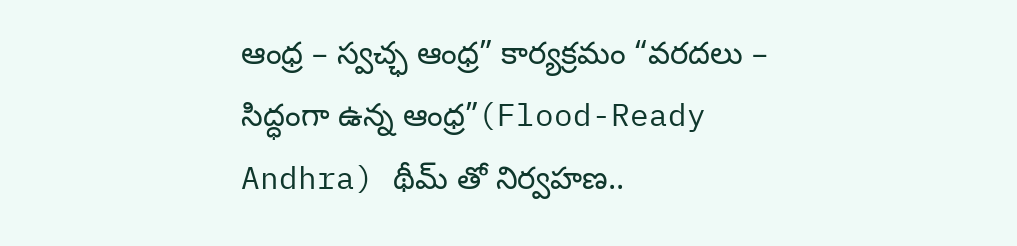ఆంధ్ర – స్వచ్ఛ ఆంధ్ర” కార్యక్రమం “వరదలు – సిద్ధంగా ఉన్న ఆంధ్ర”(Flood-Ready Andhra) థీమ్ తో నిర్వహణ..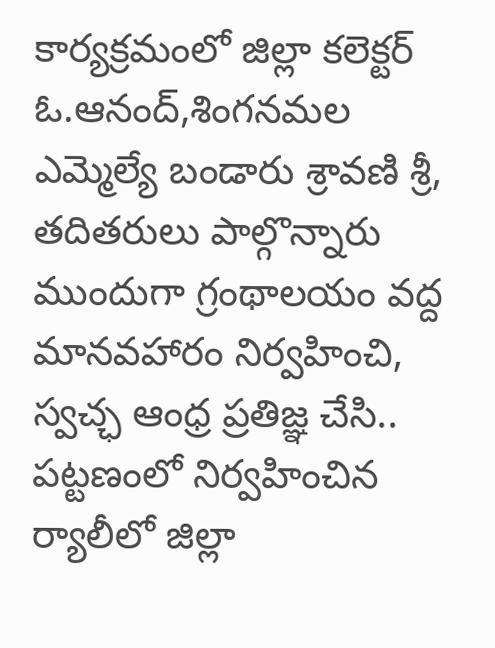కార్యక్రమంలో జిల్లా కలెక్టర్ ఓ.ఆనంద్,శింగనమల ఎమ్మెల్యే బండారు శ్రావణి శ్రీ, తదితరులు పాల్గొన్నారు ముందుగా గ్రంథాలయం వద్ద మానవహారం నిర్వహించి, స్వచ్ఛ ఆంధ్ర ప్రతిజ్ఞ చేసి.. పట్టణంలో నిర్వహించిన ర్యాలీలో జిల్లా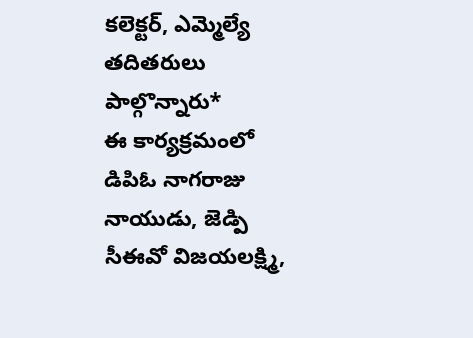కలెక్టర్, ఎమ్మెల్యే తదితరులు పాల్గొన్నారు*
ఈ కార్యక్రమంలో డిపిఓ నాగరాజు నాయుడు, జెడ్పి సీఈవో విజయలక్ష్మి,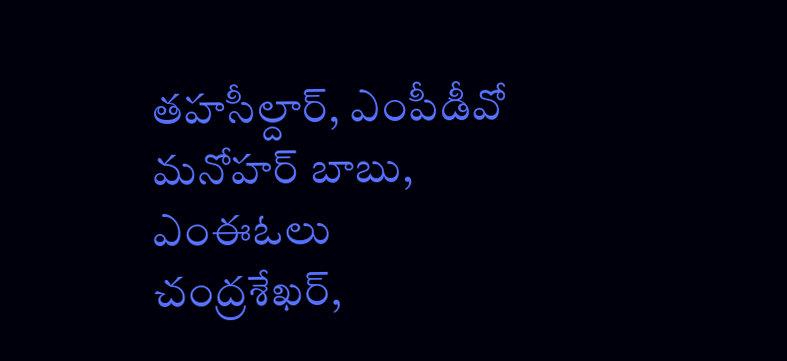తహసీల్దార్, ఎంపీడీవో మనోహర్ బాబు, ఎంఈఓలు చంద్రశేఖర్,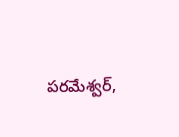పరమేశ్వర్,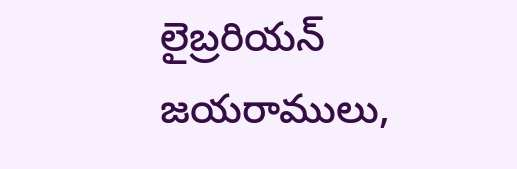లైబ్రరియన్ జయరాములు,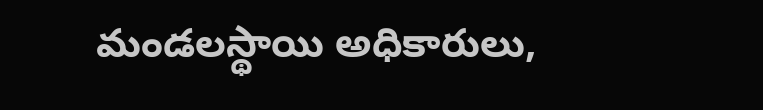మండలస్థాయి అధికారులు,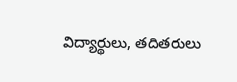విద్యార్థులు, తదితరులు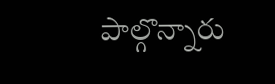పాల్గొన్నారు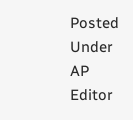Posted Under AP
Editor